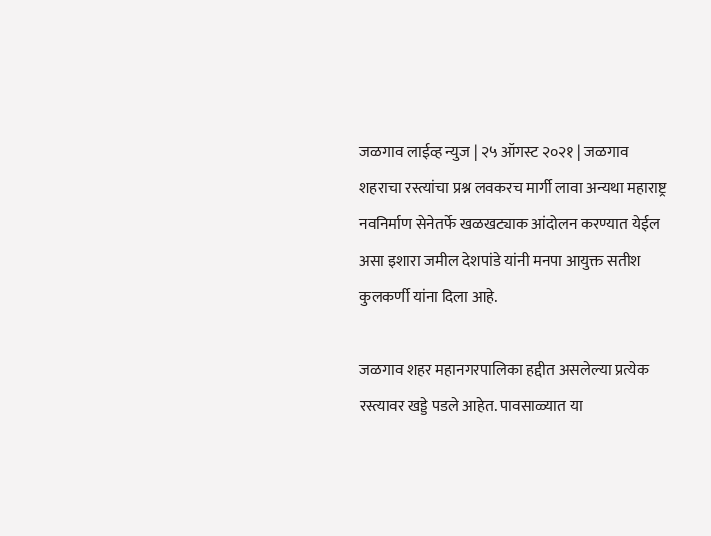जळगाव लाईव्ह न्युज | २५ ऑगस्ट २०२१ | जळगाव शहराचा रस्त्यांचा प्रश्न लवकरच मार्गी लावा अन्यथा महाराष्ट्र नवनिर्माण सेनेतर्फे खळखट्याक आंदोलन करण्यात येईल असा इशारा जमील देशपांडे यांनी मनपा आयुक्त सतीश कुलकर्णी यांना दिला आहे.

जळगाव शहर महानगरपालिका हद्दीत असलेल्या प्रत्येक रस्त्यावर खड्डे पडले आहेत. पावसाळ्यात या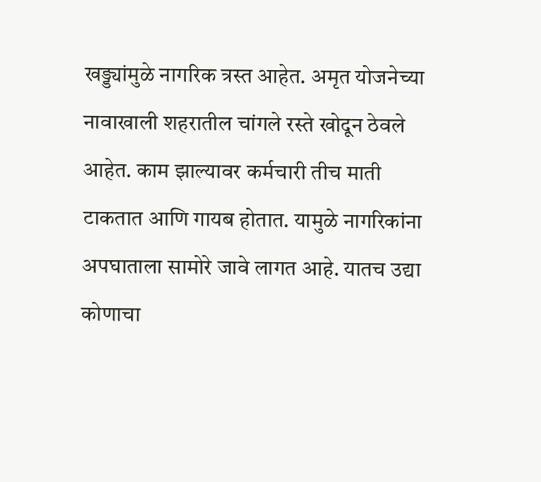खड्ड्यांमुळे नागरिक त्रस्त आहेत. अमृत योजनेच्या नावाखाली शहरातील चांगले रस्ते खोदून ठेवले आहेत. काम झाल्यावर कर्मचारी तीच माती टाकतात आणि गायब होतात. यामुळे नागरिकांना अपघाताला सामोरे जावे लागत आहे. यातच उद्या कोणाचा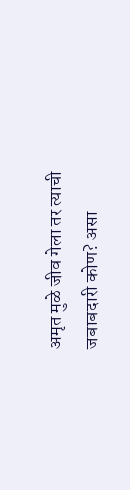अमृत मुळे जीव गेला तर त्याची जबाबदारी कोण? असा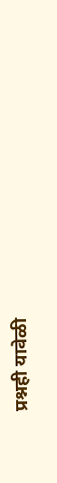प्रश्नही यावेळी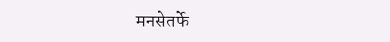मनसेतर्फे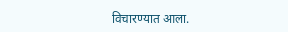विचारण्यात आला.